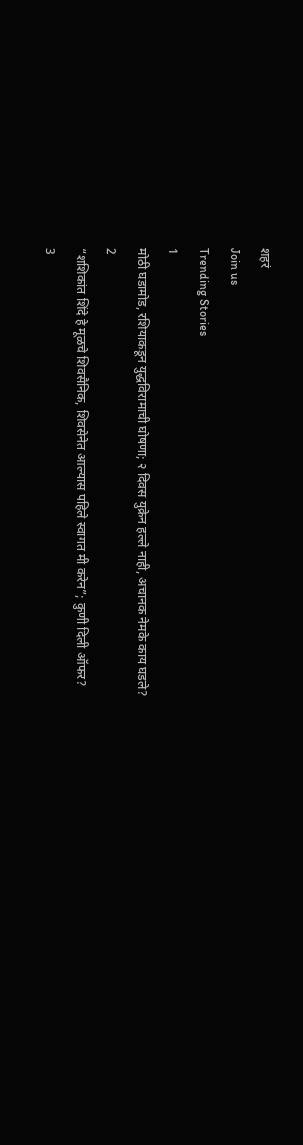शहरं
Join us
Trending Stories
1
मोठी घडामोड, रशियाकडून युद्धविरामाची घोषणा; २ दिवस युक्रेन हल्ले नाही, अचानक नेमके काय घडले?
2
“शशिकांत शिंदे हे मूळचे शिवसैनिक, शिवसेनेत आल्यास पहिले स्वागत मी करेन”; कुणी दिली ऑफर?
3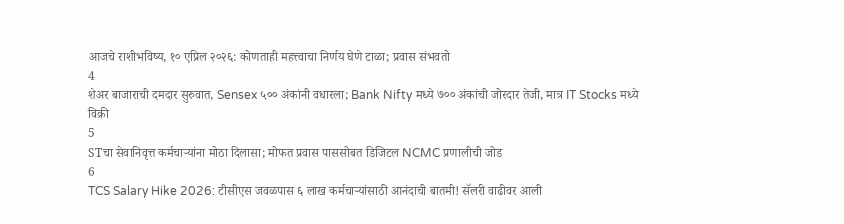आजचे राशीभविष्य, १० एप्रिल २०२६: कोणताही महत्त्वाचा निर्णय घेणे टाळा; प्रवास संभवतो
4
शेअर बाजाराची दमदार सुरुवात, Sensex ५०० अंकांनी वधारला; Bank Nifty मध्ये ७०० अंकांची जोरदार तेजी, मात्र IT Stocks मध्ये विक्री
5
STचा सेवानिवृत्त कर्मचाऱ्यांना मोठा दिलासा; मोफत प्रवास पाससोबत डिजिटल NCMC प्रणालीची जोड
6
TCS Salary Hike 2026: टीसीएस जवळपास ६ लाख कर्मचाऱ्यांसाठी आनंदाची बातमी! सॅलरी वाढीवर आली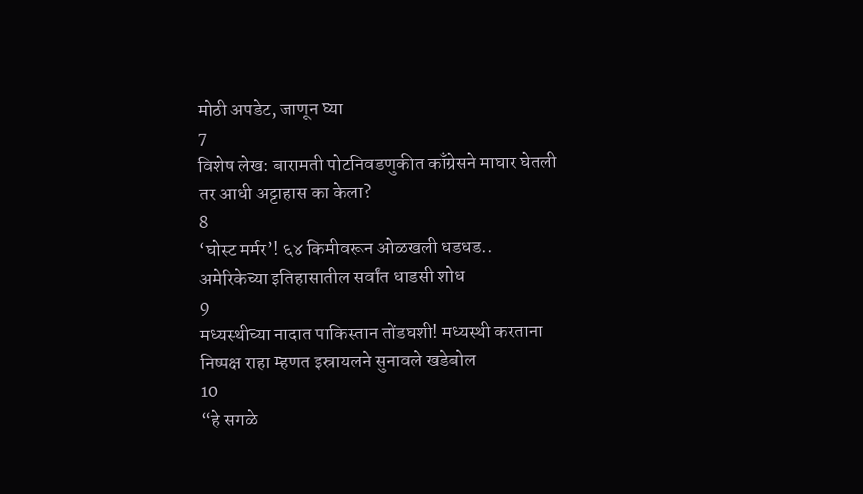मोठी अपडेट, जाणून घ्या
7
विशेष लेख: बारामती पोटनिवडणुकीत काँग्रेसने माघार घेतली तर आधी अट्टाहास का केला?
8
‘घोस्ट मर्मर’! ६४ किमीवरून ओळखली धडधड.. अमेरिकेच्या इतिहासातील सर्वांत धाडसी शोध
9
मध्यस्थीच्या नादात पाकिस्तान तोंडघशी! मध्यस्थी करताना निष्पक्ष राहा म्हणत इस्रायलने सुनावले खडेबोल
10
“हे सगळे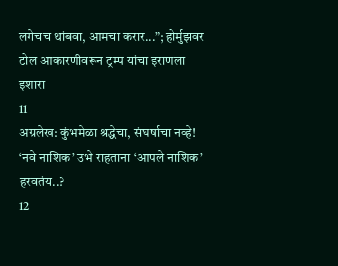लगेचच थांबवा, आमचा करार...”; होर्मुझवर टोल आकारणीवरून ट्रम्प यांचा इराणला इशारा
11
अग्रलेख: कुंभमेळा श्रद्धेचा, संघर्षाचा नव्हे! ‘नवे नाशिक’ उभे राहताना ‘आपले नाशिक’ हरवतंय..?
12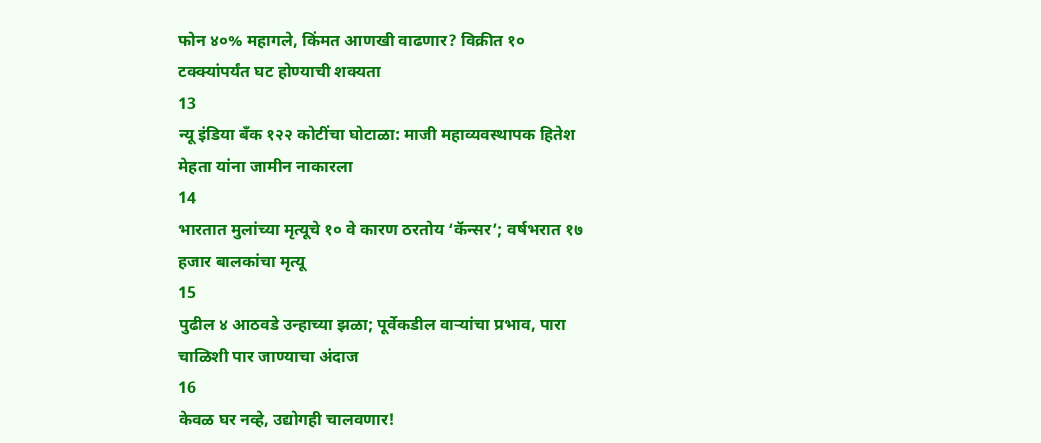फोन ४०% महागले, किंमत आणखी वाढणार? विक्रीत १० टक्क्यांपर्यंत घट होण्याची शक्यता
13
न्यू इंडिया बँक १२२ कोटींचा घोटाळा: माजी महाव्यवस्थापक हितेश मेहता यांना जामीन नाकारला
14
भारतात मुलांच्या मृत्यूचे १० वे कारण ठरतोय ‘कॅन्सर’; वर्षभरात १७ हजार बालकांचा मृत्यू
15
पुढील ४ आठवडे उन्हाच्या झळा; पूर्वेकडील वाऱ्यांचा प्रभाव, पारा चाळिशी पार जाण्याचा अंदाज
16
केवळ घर नव्हे, उद्योगही चालवणार!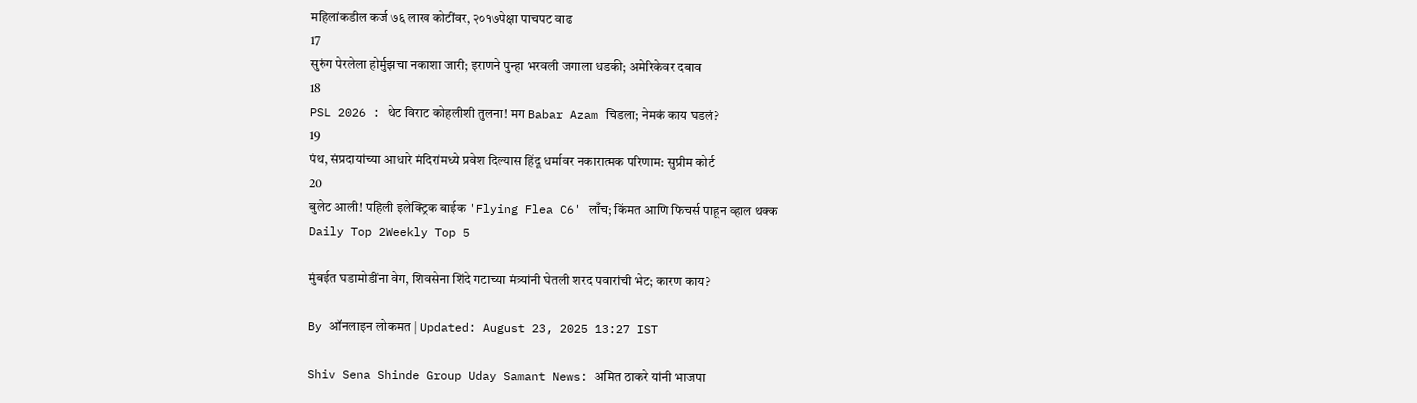महिलांकडील कर्ज ७६ लाख कोटींवर, २०१७पेक्षा पाचपट वाढ
17
सुरुंग पेरलेला होर्मुझचा नकाशा जारी; इराणने पुन्हा भरवली जगाला धडकी; अमेरिकेवर दबाव
18
PSL 2026 : थेट विराट कोहलीशी तुलना! मग Babar Azam चिडला; नेमकं काय घडलं?
19
पंथ, संप्रदायांच्या आधारे मंदिरांमध्ये प्रवेश दिल्यास हिंदू धर्मावर नकारात्मक परिणाम: सुप्रीम कोर्ट
20
बुलेट आली! पहिली इलेक्ट्रिक बाईक 'Flying Flea C6' लाँच; किंमत आणि फिचर्स पाहून व्हाल थक्क
Daily Top 2Weekly Top 5

मुंबईत घडामोडींना वेग, शिवसेना शिंदे गटाच्या मंत्र्यांनी घेतली शरद पवारांची भेट; कारण काय?

By ऑनलाइन लोकमत | Updated: August 23, 2025 13:27 IST

Shiv Sena Shinde Group Uday Samant News: अमित ठाकरे यांनी भाजपा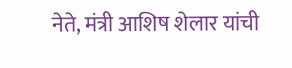नेते, मंत्री आशिष शेलार यांची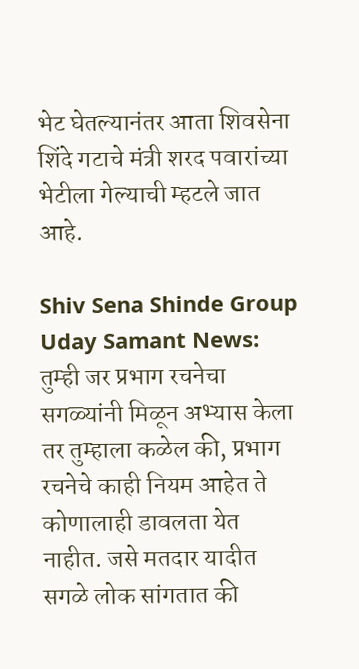भेट घेतल्यानंतर आता शिवसेना शिंदे गटाचे मंत्री शरद पवारांच्या भेटीला गेल्याची म्हटले जात आहे.

Shiv Sena Shinde Group Uday Samant News: तुम्ही जर प्रभाग रचनेचा सगळ्यांनी मिळून अभ्यास केला तर तुम्हाला कळेल की, प्रभाग रचनेचे काही नियम आहेत ते कोणालाही डावलता येत नाहीत. जसे मतदार यादीत सगळे लोक सांगतात की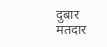दुबार मतदार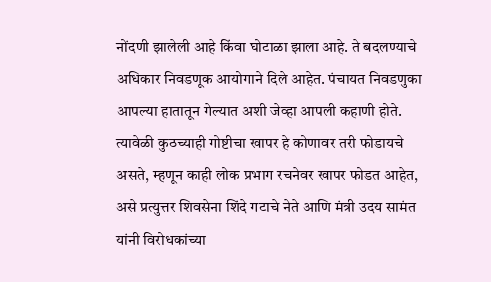नोंदणी झालेली आहे किंवा घोटाळा झाला आहे. ते बदलण्याचे अधिकार निवडणूक आयोगाने दिले आहेत. पंचायत निवडणुका आपल्या हातातून गेल्यात अशी जेव्हा आपली कहाणी होते. त्यावेळी कुठच्याही गोष्टीचा खापर हे कोणावर तरी फोडायचे असते, म्हणून काही लोक प्रभाग रचनेवर खापर फोडत आहेत, असे प्रत्युत्तर शिवसेना शिंदे गटाचे नेते आणि मंत्री उदय सामंत यांनी विरोधकांच्या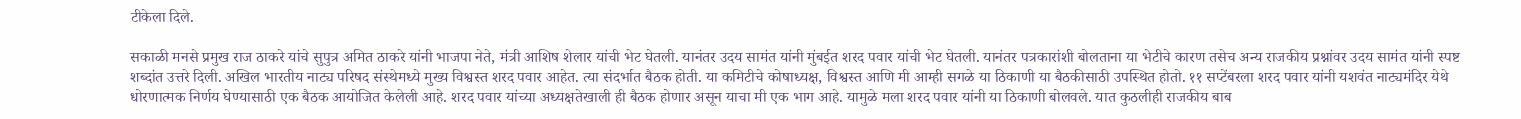टीकेला दिले.

सकाळी मनसे प्रमुख राज ठाकरे यांचे सुपुत्र अमित ठाकरे यांनी भाजपा नेते, मंत्री आशिष शेलार यांची भेट घेतली. यानंतर उदय सामंत यांनी मुंबईत शरद पवार यांची भेट घेतली. यानंतर पत्रकारांशी बोलताना या भेटीचे कारण तसेच अन्य राजकीय प्रश्नांवर उदय सामंत यांनी स्पष्ट शब्दांत उत्तरे दिली. अखिल भारतीय नाट्य परिषद संस्थेमध्ये मुख्य विश्वस्त शरद पवार आहेत. त्या संदर्भात बैठक होती. या कमिटीचे कोषाध्यक्ष, विश्वस्त आणि मी आम्ही सगळे या ठिकाणी या बैठकीसाठी उपस्थित होतो. ११ सप्टेंबरला शरद पवार यांनी यशवंत नाट्यमंदिर येथे धोरणात्मक निर्णय घेण्यासाठी एक बैठक आयोजित केलेली आहे. शरद पवार यांच्या अध्यक्षतेखाली ही बैठक होणार असून याचा मी एक भाग आहे. यामुळे मला शरद पवार यांनी या ठिकाणी बोलवले. यात कुठलीही राजकीय बाब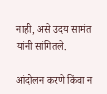नाही, असे उदय सामंत यांनी सांगितले.

आंदोलन करणे किंवा न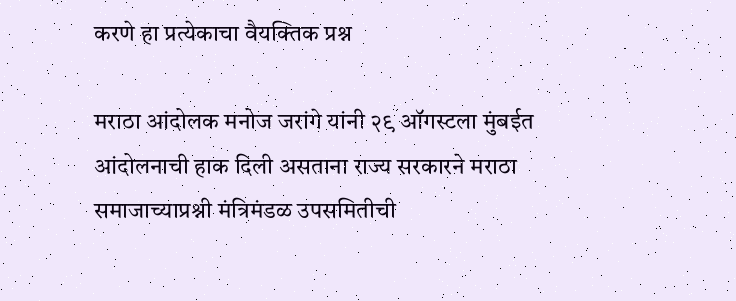करणे हा प्रत्येकाचा वैयक्तिक प्रश्न

मराठा आंदोलक मनोज जरांगे यांनी २९ ऑगस्टला मुंबईत आंदोलनाची हाक दिली असताना राज्य सरकारने मराठा समाजाच्याप्रश्नी मंत्रिमंडळ उपसमितीची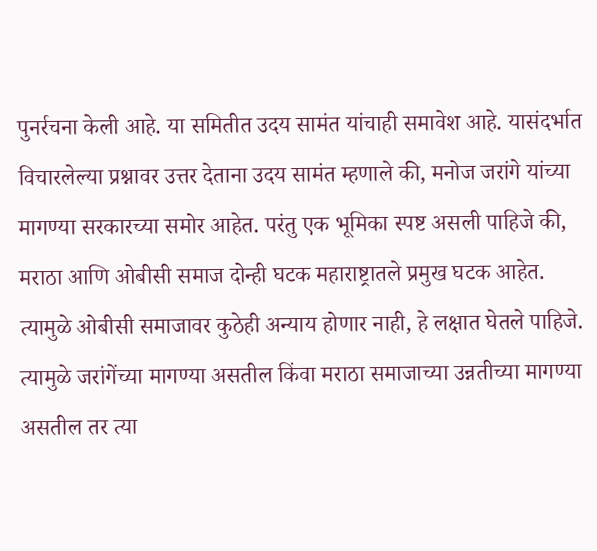पुनर्रचना केली आहे. या समितीत उदय सामंत यांचाही समावेश आहे. यासंदर्भात विचारलेल्या प्रश्नावर उत्तर देताना उदय सामंत म्हणाले की, मनोज जरांगे यांच्या मागण्या सरकारच्या समोर आहेत. परंतु एक भूमिका स्पष्ट असली पाहिजे की, मराठा आणि ओबीसी समाज दोन्ही घटक महाराष्ट्रातले प्रमुख घटक आहेत. त्यामुळे ओबीसी समाजावर कुठेही अन्याय होणार नाही, हे लक्षात घेतले पाहिजे. त्यामुळे जरांगेंच्या मागण्या असतील किंवा मराठा समाजाच्या उन्नतीच्या मागण्या असतील तर त्या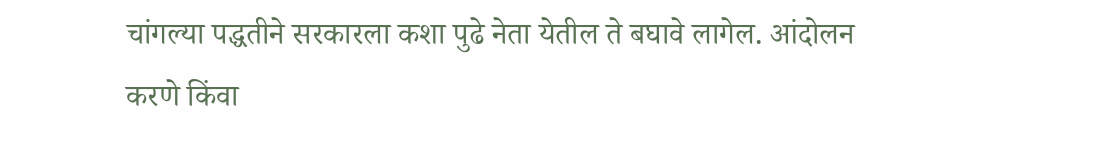चांगल्या पद्धतीने सरकारला कशा पुढे नेता येतील ते बघावे लागेल. आंदोलन करणे किंवा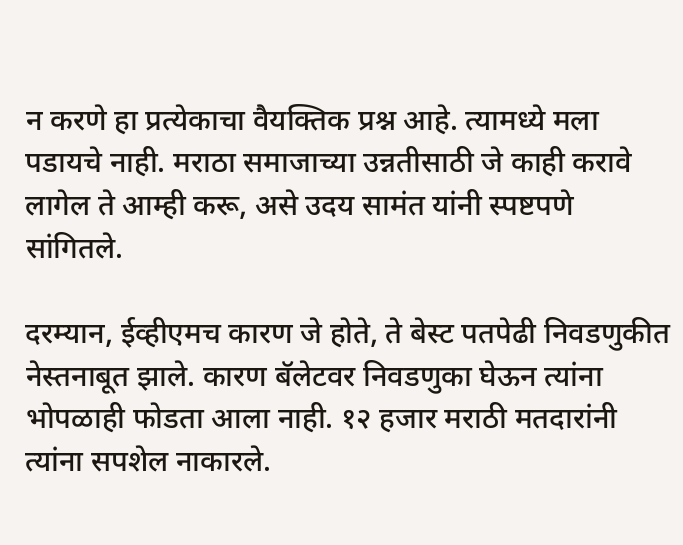न करणे हा प्रत्येकाचा वैयक्तिक प्रश्न आहे. त्यामध्ये मला पडायचे नाही. मराठा समाजाच्या उन्नतीसाठी जे काही करावे लागेल ते आम्ही करू, असे उदय सामंत यांनी स्पष्टपणे सांगितले.

दरम्यान, ईव्हीएमच कारण जे होते, ते बेस्ट पतपेढी निवडणुकीत नेस्तनाबूत झाले. कारण बॅलेटवर निवडणुका घेऊन त्यांना भोपळाही फोडता आला नाही. १२ हजार मराठी मतदारांनी त्यांना सपशेल नाकारले.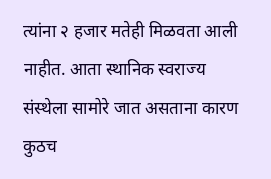त्यांना २ हजार मतेही मिळवता आली नाहीत. आता स्थानिक स्वराज्य संस्थेला सामोरे जात असताना कारण कुठच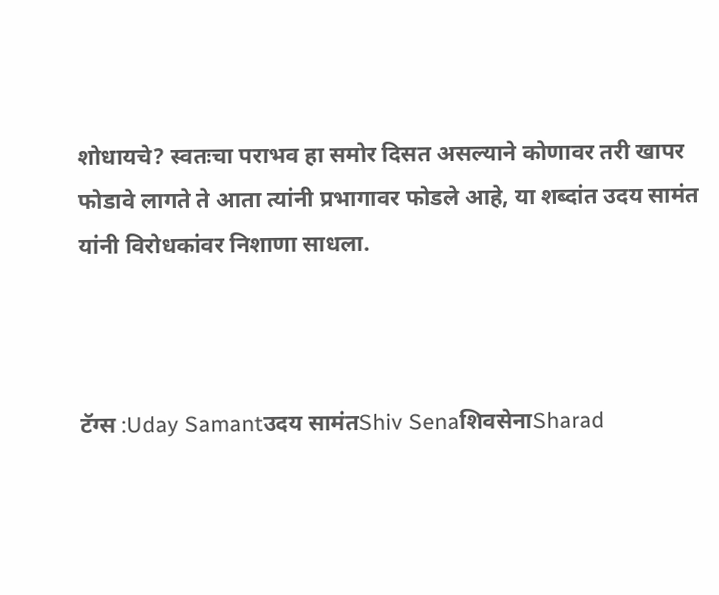शोधायचे? स्वतःचा पराभव हा समोर दिसत असल्याने कोणावर तरी खापर फोडावे लागते ते आता त्यांनी प्रभागावर फोडले आहे, या शब्दांत उदय सामंत यांनी विरोधकांवर निशाणा साधला.



टॅग्स :Uday Samantउदय सामंतShiv SenaशिवसेनाSharad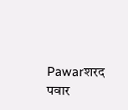Pawarशरद पवार